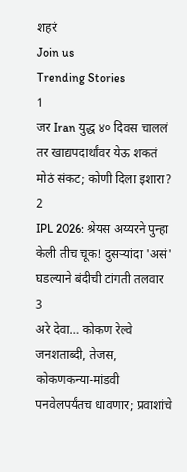शहरं
Join us
Trending Stories
1
जर Iran युद्ध ४० दिवस चाललं तर खाद्यपदार्थांवर येऊ शकतं मोठं संकट; कोणी दिला इशारा?
2
IPL 2026: श्रेयस अय्यरने पुन्हा केली तीच चूक! दुसऱ्यांदा 'असं' घडल्याने बंदीची टांगती तलवार
3
अरे देवा… कोकण रेल्वे जनशताब्दी, तेजस, कोकणकन्या-मांडवी पनवेलपर्यंतच धावणार; प्रवाशांचे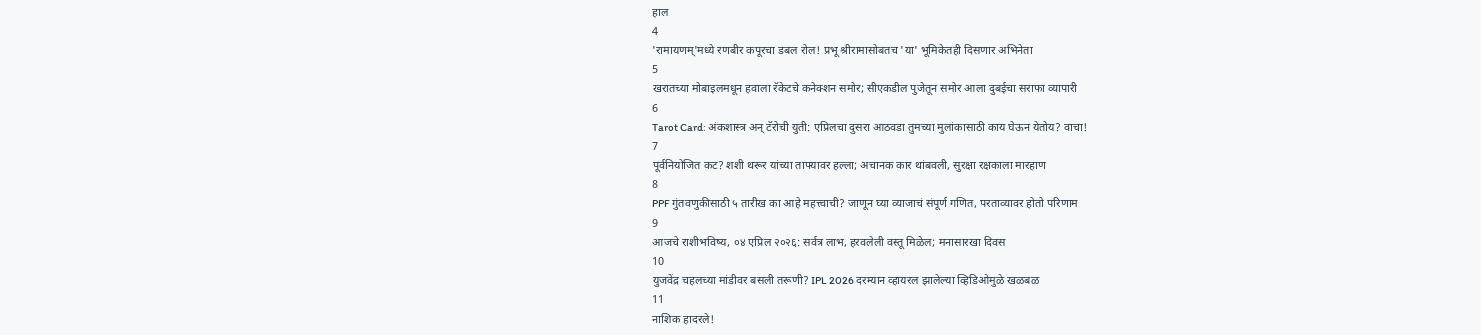हाल
4
'रामायणम्'मध्ये रणबीर कपूरचा डबल रोल! प्रभू श्रीरामासोबतच 'या' भूमिकेतही दिसणार अभिनेता
5
खरातच्या मोबाइलमधून हवाला रॅकेटचे कनेक्शन समोर; सीएकडील पुजेतून समोर आला दुबईचा सराफा व्यापारी
6
Tarot Card: अंकशास्त्र अन् टॅरोची युती: एप्रिलचा दुसरा आठवडा तुमच्या मुलांकासाठी काय घेऊन येतोय? वाचा!
7
पूर्वनियोजित कट? शशी थरूर यांच्या ताफ्यावर हल्ला; अचानक कार थांबवली, सुरक्षा रक्षकाला मारहाण
8
PPF गुंतवणुकीसाठी ५ तारीख का आहे महत्त्वाची? जाणून घ्या व्याजाचं संपूर्ण गणित, परताव्यावर होतो परिणाम
9
आजचे राशीभविष्य, ०४ एप्रिल २०२६: सर्वत्र लाभ, हरवलेली वस्तू मिळेल; मनासारखा दिवस
10
युजवेंद्र चहलच्या मांडीवर बसली तरूणी? IPL 2026 दरम्यान व्हायरल झालेल्या व्हिडिओमुळे खळबळ
11
नाशिक हादरले!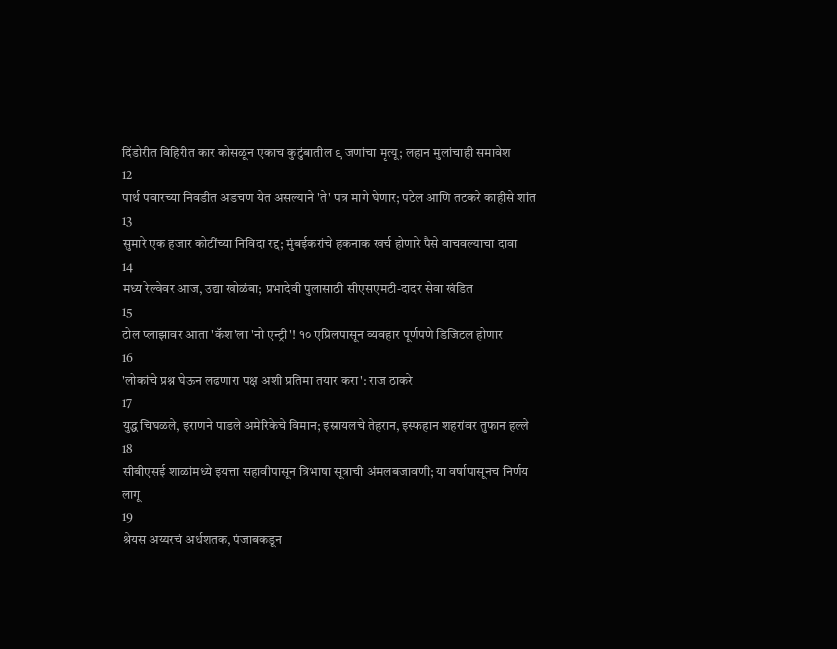दिंडोरीत विहिरीत कार कोसळून एकाच कुटुंबातील ९ जणांचा मृत्यू; लहान मुलांचाही समावेश
12
पार्थ पवारच्या निवडीत अडचण येत असल्याने 'ते' पत्र मागे घेणार; पटेल आणि तटकरे काहीसे शांत
13
सुमारे एक हजार कोटींच्या निविदा रद्द; मुंबईकरांचे हकनाक खर्च होणारे पैसे वाचवल्याचा दावा
14
मध्य रेल्वेवर आज, उद्या खोळंबा; प्रभादेवी पुलासाठी सीएसएमटी-दादर सेवा खंडित
15
टोल प्लाझावर आता 'कॅश'ला 'नो एन्ट्री'! १० एप्रिलपासून व्यवहार पूर्णपणे डिजिटल होणार
16
'लोकांचे प्रश्न घेऊन लढणारा पक्ष अशी प्रतिमा तयार करा': राज ठाकरे
17
युद्ध चिघळले, इराणने पाडले अमेरिकेचे विमान; इस्रायलचे तेहरान, इस्फहान शहरांवर तुफान हल्ले
18
सीबीएसई शाळांमध्ये इयत्ता सहावीपासून त्रिभाषा सूत्राची अंमलबजावणी; या वर्षापासूनच निर्णय लागू
19
श्रेयस अय्यरचं अर्धशतक, पंजाबकडून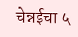चेन्नईचा ५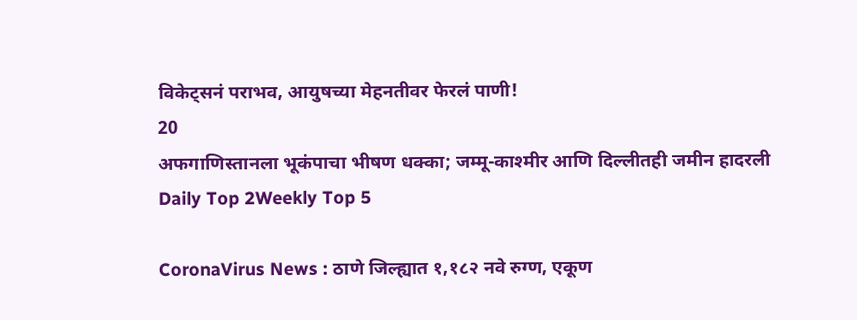विकेट्सनं पराभव, आयुषच्या मेहनतीवर फेरलं पाणी!
20
अफगाणिस्तानला भूकंपाचा भीषण धक्का; जम्मू-काश्मीर आणि दिल्लीतही जमीन हादरली
Daily Top 2Weekly Top 5

CoronaVirus News : ठाणे जिल्ह्यात १,१८२ नवे रुग्ण, एकूण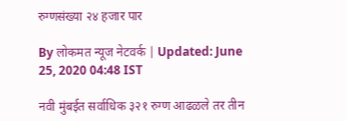रुग्णसंख्या २४ हजार पार

By लोकमत न्यूज नेटवर्क | Updated: June 25, 2020 04:48 IST

नवी मुंबईत सर्वाधिक ३२१ रुग्ण आढळले तर तीन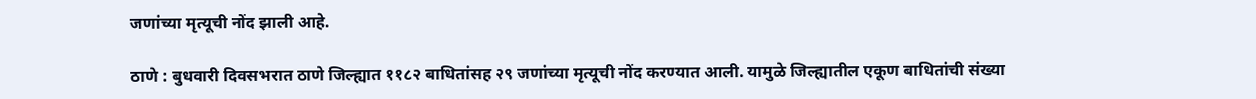जणांच्या मृत्यूची नोंद झाली आहे.

ठाणे : बुधवारी दिवसभरात ठाणे जिल्ह्यात ११८२ बाधितांसह २९ जणांच्या मृत्यूची नोंद करण्यात आली. यामुळे जिल्ह्यातील एकूण बाधितांची संख्या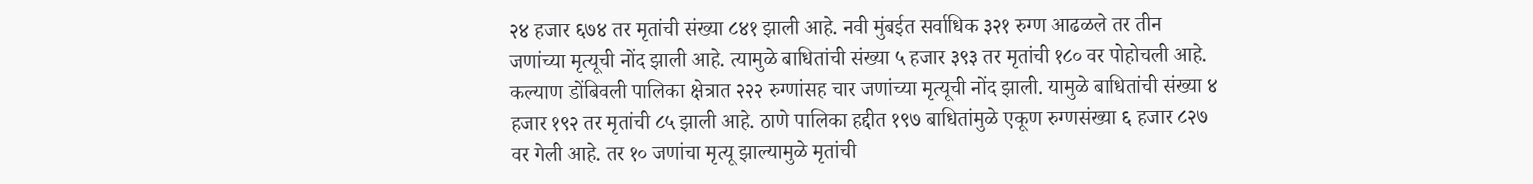२४ हजार ६७४ तर मृतांची संख्या ८४१ झाली आहे. नवी मुंबईत सर्वाधिक ३२१ रुग्ण आढळले तर तीन जणांच्या मृत्यूची नोंद झाली आहे. त्यामुळे बाधितांची संख्या ५ हजार ३९३ तर मृतांची १८० वर पोहोचली आहे. कल्याण डोंबिवली पालिका क्षेत्रात २२२ रुग्णांसह चार जणांच्या मृत्यूची नोंद झाली. यामुळे बाधितांची संख्या ४ हजार १९२ तर मृतांची ८५ झाली आहे. ठाणे पालिका हद्दीत १९७ बाधितांमुळे एकूण रुग्णसंख्या ६ हजार ८२७ वर गेली आहे. तर १० जणांचा मृत्यू झाल्यामुळे मृतांची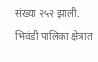संख्या २५२ झाली. भिवंडी पालिका क्षेत्रात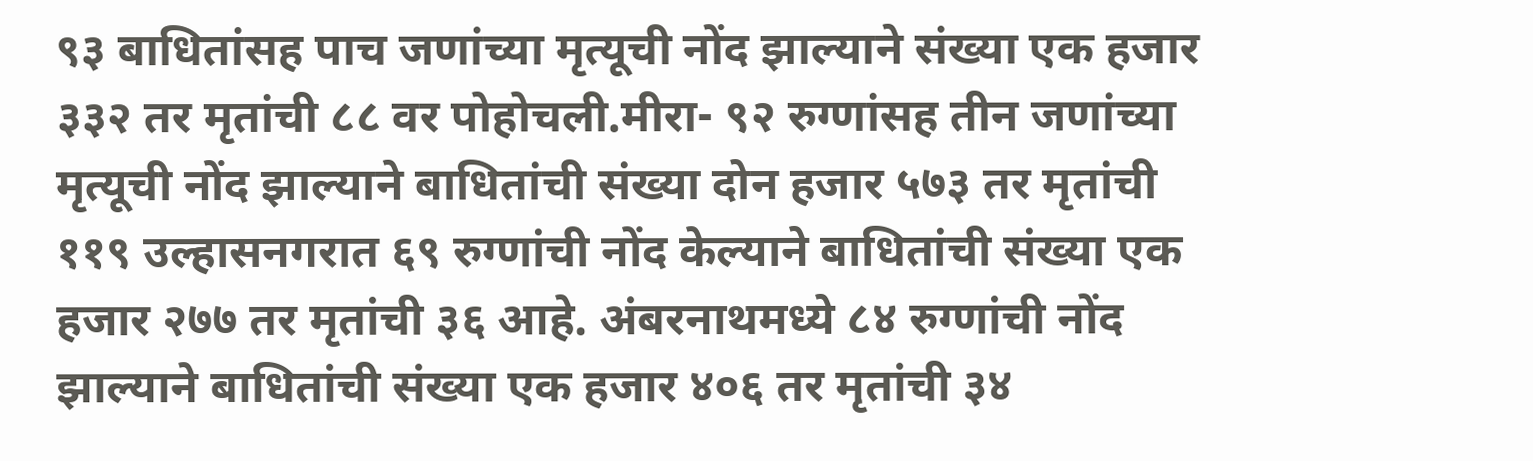९३ बाधितांसह पाच जणांच्या मृत्यूची नोंद झाल्याने संख्या एक हजार ३३२ तर मृतांची ८८ वर पोहोचली.मीरा- ९२ रुग्णांसह तीन जणांच्या मृत्यूची नोंद झाल्याने बाधितांची संख्या दोन हजार ५७३ तर मृतांची ११९ उल्हासनगरात ६९ रुग्णांची नोंद केल्याने बाधितांची संख्या एक हजार २७७ तर मृतांची ३६ आहे. अंबरनाथमध्ये ८४ रुग्णांची नोंद झाल्याने बाधितांची संख्या एक हजार ४०६ तर मृतांची ३४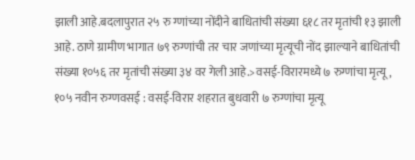झाली आहे.बदलापुरात २५ रु ग्णांच्या नोंदीने बाधितांची संख्या ६१८ तर मृतांची १३ झाली आहे. ठाणे ग्रामीण भागात ७९ रुग्णांची तर चार जणांच्या मृत्यूची नोंद झाल्याने बाधितांची संख्या १०५६ तर मृतांची संख्या ३४ वर गेली आहे.>वसई-विरारमध्ये ७ रुग्णांचा मृत्यू, १०५ नवीन रुग्णवसई : वसई-विरार शहरात बुधवारी ७ रुग्णांचा मृत्यू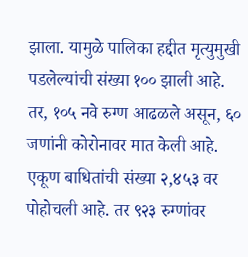झाला. यामुळे पालिका हद्दीत मृत्युमुखी पडलेल्यांची संख्या १०० झाली आहे. तर, १०५ नवे रुग्ण आढळले असून, ६० जणांनी कोरोनावर मात केली आहे. एकूण बाधितांची संख्या २,४५३ वर पोहोचली आहे. तर ९२३ रुग्णांवर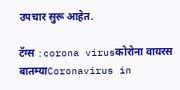उपचार सुरू आहेत.

टॅग्स :corona virusकोरोना वायरस बातम्याCoronavirus in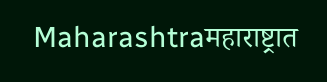Maharashtraमहाराष्ट्रात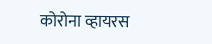कोरोना व्हायरस